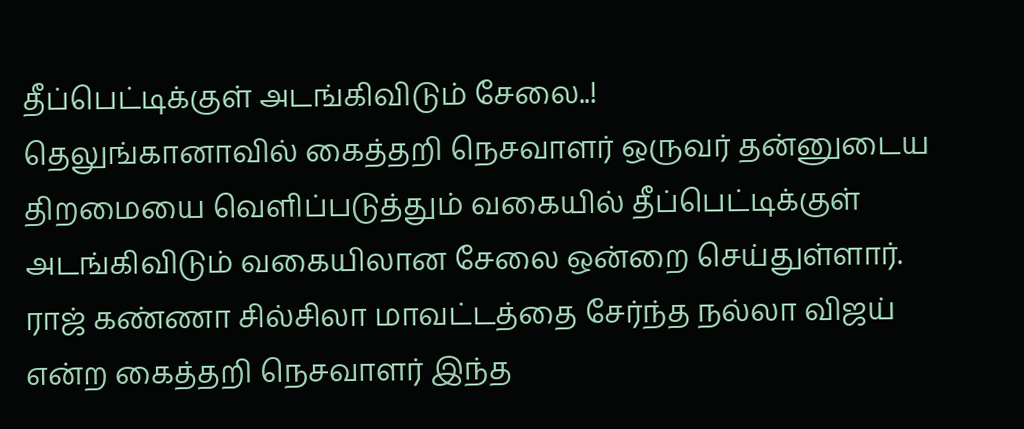தீப்பெட்டிக்குள் அடங்கிவிடும் சேலை..!
தெலுங்கானாவில் கைத்தறி நெசவாளர் ஒருவர் தன்னுடைய திறமையை வெளிப்படுத்தும் வகையில் தீப்பெட்டிக்குள் அடங்கிவிடும் வகையிலான சேலை ஒன்றை செய்துள்ளார்.
ராஜ் கண்ணா சில்சிலா மாவட்டத்தை சேர்ந்த நல்லா விஜய் என்ற கைத்தறி நெசவாளர் இந்த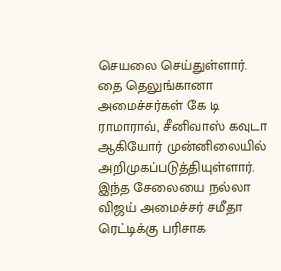செயலை செய்துள்ளார். தை தெலுங்கானா அமைச்சர்கள் கே டி ராமாராவ், சீனிவாஸ் கவுடா ஆகியோர் முன்னிலையில் அறிமுகப்படுத்தியுள்ளார்.
இந்த சேலையை நல்லா விஜய் அமைச்சர் சமீதா ரெட்டிக்கு பரிசாக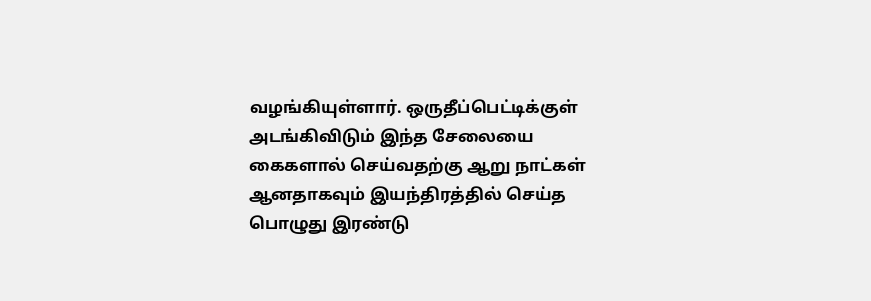வழங்கியுள்ளார். ஒருதீப்பெட்டிக்குள் அடங்கிவிடும் இந்த சேலையை கைகளால் செய்வதற்கு ஆறு நாட்கள் ஆனதாகவும் இயந்திரத்தில் செய்த பொழுது இரண்டு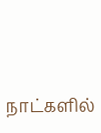நாட்களில்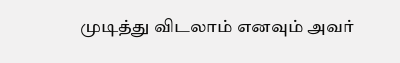முடித்து விடலாம் எனவும் அவர்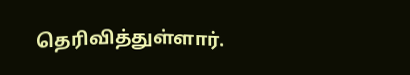தெரிவித்துள்ளார்.